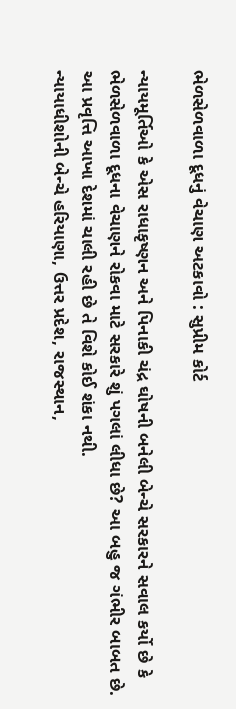ભેળસેળવાળા દૂધનું વેચાણ અટકાવો : સુપ્રીમ કોર્ટ

ન્યાયમૂર્તિઓ કે એસ રાધાકૃષ્ણન અને પિનાકી ચંદ્ર ઘોષની બનેલી બેન્ચે સરકારને સવાલ કર્યો છે કે ભેળસેળવાળા દૂધના વેચાણને રોકવા માટે સરકારે શું પગલાં લીધા છે? આ બહુ જ ગંભીર બાબત છે. આ પ્રવૃત્તિ આખા દેશમાં ચાલી રહી છે તે વિશે કોઈ શંકા નથી.
ન્યાયાધીશોની બેન્ચે હરિયાણા, ઉત્તર પ્રદેશ, રાજસ્થાન,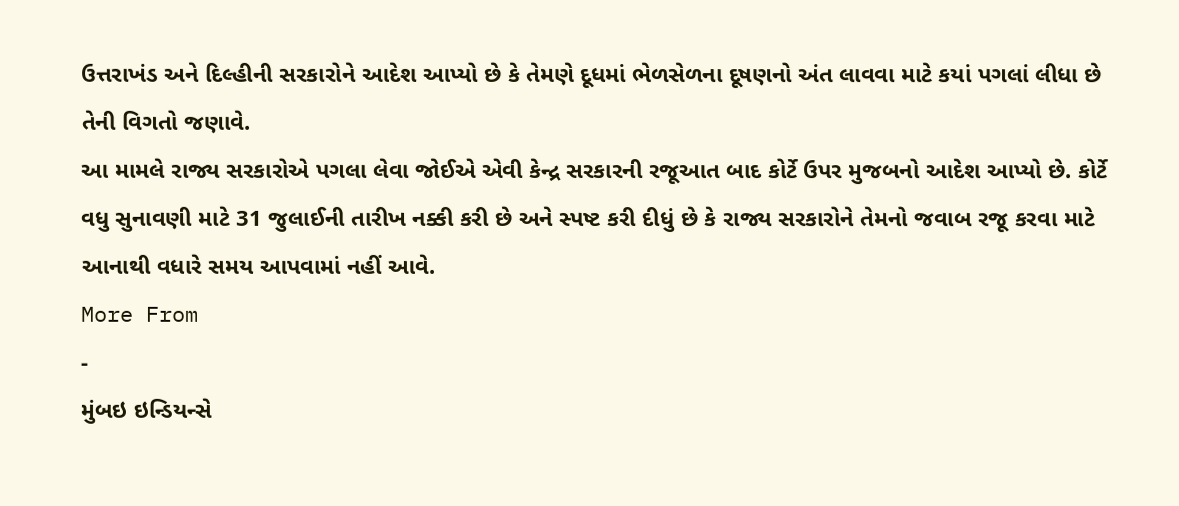ઉત્તરાખંડ અને દિલ્હીની સરકારોને આદેશ આપ્યો છે કે તેમણે દૂધમાં ભેળસેળના દૂષણનો અંત લાવવા માટે કયાં પગલાં લીધા છે તેની વિગતો જણાવે.
આ મામલે રાજ્ય સરકારોએ પગલા લેવા જોઈએ એવી કેન્દ્ર સરકારની રજૂઆત બાદ કોર્ટે ઉપર મુજબનો આદેશ આપ્યો છે. કોર્ટે વધુ સુનાવણી માટે 31 જુલાઈની તારીખ નક્કી કરી છે અને સ્પષ્ટ કરી દીધું છે કે રાજ્ય સરકારોને તેમનો જવાબ રજૂ કરવા માટે આનાથી વધારે સમય આપવામાં નહીં આવે.
More From
-
મુંબઇ ઇન્ડિયન્સે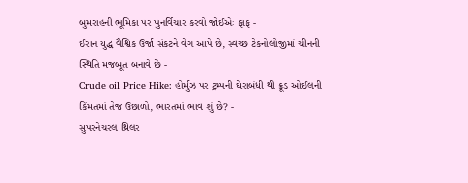બુમરાહની ભૂમિકા પર પુનર્વિચાર કરવો જોઈએઃ ફાફ -
ઈરાન યુદ્ધ વૈશ્વિક ઉર્જા સંકટને વેગ આપે છે, સ્વચ્છ ટેકનોલોજીમાં ચીનની સ્થિતિ મજબૂત બનાવે છે -
Crude oil Price Hike: હોર્મુઝ પર ટ્રમ્પની ઘેરાબંધી થી ક્રૂડ ઓઈલની કિંમતમાં તેજ ઉછાળો, ભારતમાં ભાવ શું છે? -
સુપરનેચરલ થ્રિલર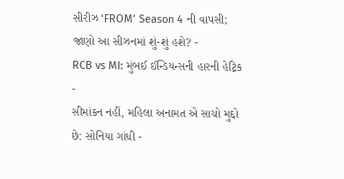સીરીઝ ‘FROM’ Season 4 ની વાપસી; જાણો આ સીઝનમાં શું-શું હશે? -
RCB vs MI: મુંબઈ ઈન્ડિયન્સની હારની હેટ્રિક -
સીમાંકન નહીં, મહિલા અનામત એ સાચો મુદ્દો છે: સોનિયા ગાંધી -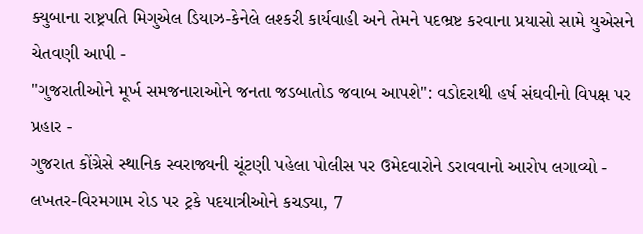ક્યુબાના રાષ્ટ્રપતિ મિગુએલ ડિયાઝ-કેનેલે લશ્કરી કાર્યવાહી અને તેમને પદભ્રષ્ટ કરવાના પ્રયાસો સામે યુએસને ચેતવણી આપી -
"ગુજરાતીઓને મૂર્ખ સમજનારાઓને જનતા જડબાતોડ જવાબ આપશે": વડોદરાથી હર્ષ સંઘવીનો વિપક્ષ પર પ્રહાર -
ગુજરાત કોંગ્રેસે સ્થાનિક સ્વરાજ્યની ચૂંટણી પહેલા પોલીસ પર ઉમેદવારોને ડરાવવાનો આરોપ લગાવ્યો -
લખતર-વિરમગામ રોડ પર ટ્રકે પદયાત્રીઓને કચડ્યા, 7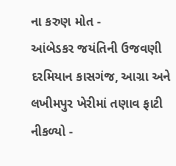ના કરુણ મોત -
આંબેડકર જયંતિની ઉજવણી દરમિયાન કાસગંજ, આગ્રા અને લખીમપુર ખેરીમાં તણાવ ફાટી નીકળ્યો -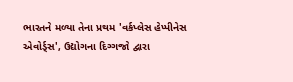ભારતને મળ્યા તેના પ્રથમ 'વર્કપ્લેસ હેપ્પીનેસ એવોર્ડ્સ', ઉદ્યોગના દિગ્ગજો દ્વારા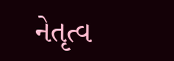નેતૃત્વ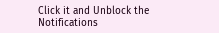Click it and Unblock the Notifications